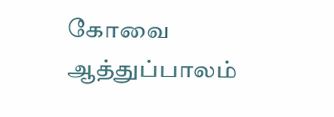கோவை ஆத்துப்பாலம்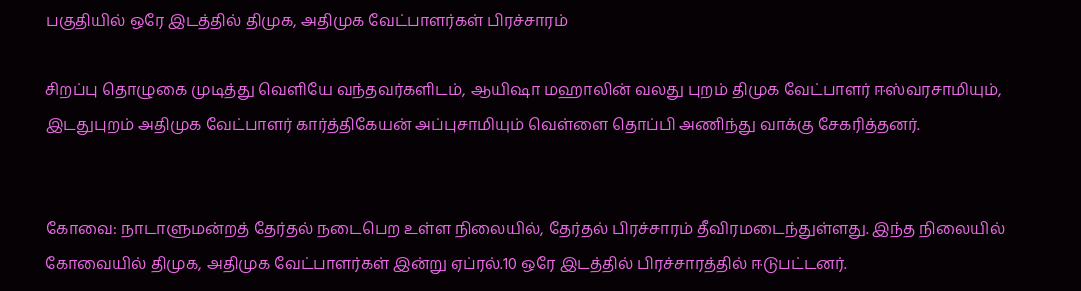பகுதியில் ஒரே இடத்தில் திமுக, அதிமுக வேட்பாளர்கள் பிரச்சாரம்

சிறப்பு தொழுகை முடித்து வெளியே வந்தவர்களிடம், ஆயிஷா மஹாலின் வலது புறம் திமுக வேட்பாளர் ஈஸ்வரசாமியும், இடதுபுறம் அதிமுக வேட்பாளர் கார்த்திகேயன் அப்புசாமியும் வெள்ளை தொப்பி அணிந்து வாக்கு சேகரித்தனர்.


கோவை: நாடாளுமன்றத் தேர்தல் நடைபெற உள்ள நிலையில், தேர்தல் பிரச்சாரம் தீவிரமடைந்துள்ளது. இந்த நிலையில் கோவையில் திமுக, அதிமுக வேட்பாளர்கள் இன்று ஏப்ரல்.10 ஒரே இடத்தில் பிரச்சாரத்தில் ஈடுபட்டனர்.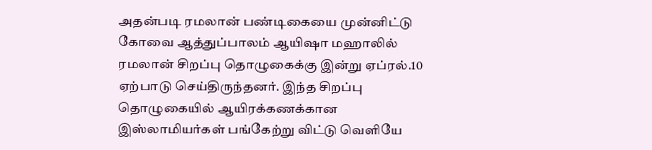அதன்படி ரமலான் பண்டிகையை முன்னிட்டு கோவை ஆத்துப்பாலம் ஆயிஷா மஹாலில் ரமலான் சிறப்பு தொழுகைக்கு இன்று ஏப்ரல்.10 ஏற்பாடு செய்திருந்தனர். இந்த சிறப்பு தொழுகையில் ஆயிரக்கணக்கான இஸ்லாமியர்கள் பங்கேற்று விட்டு வெளியே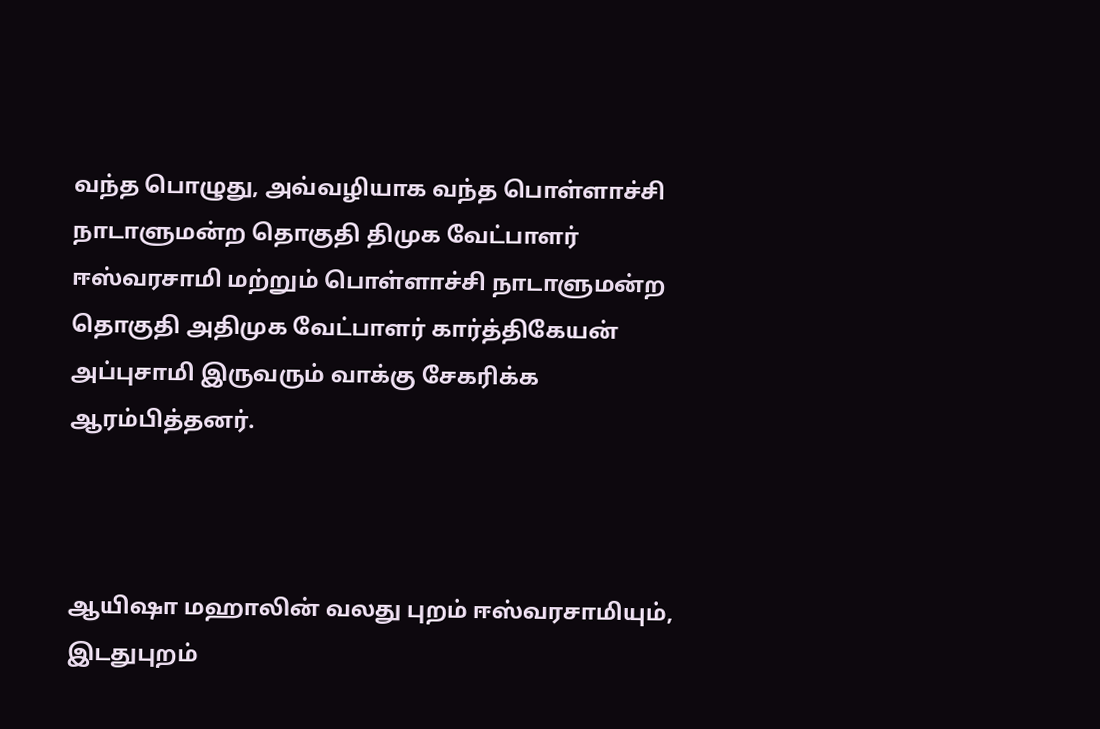வந்த பொழுது, அவ்வழியாக வந்த பொள்ளாச்சி நாடாளுமன்ற தொகுதி திமுக வேட்பாளர் ஈஸ்வரசாமி மற்றும் பொள்ளாச்சி நாடாளுமன்ற தொகுதி அதிமுக வேட்பாளர் கார்த்திகேயன் அப்புசாமி இருவரும் வாக்கு சேகரிக்க ஆரம்பித்தனர்.



ஆயிஷா மஹாலின் வலது புறம் ஈஸ்வரசாமியும், இடதுபுறம்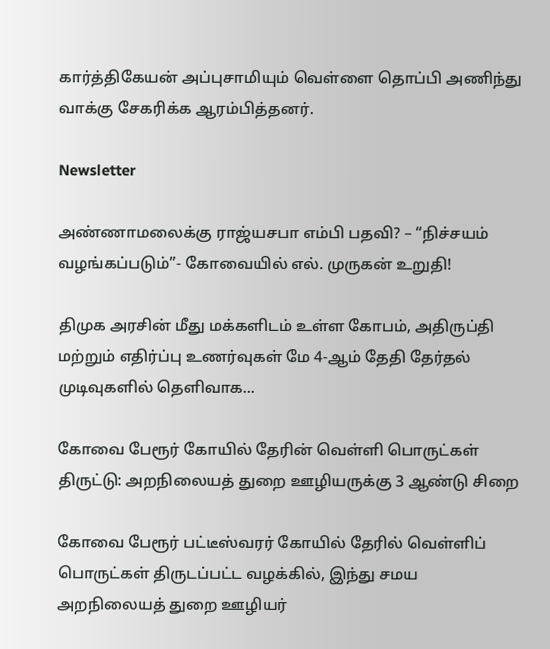கார்த்திகேயன் அப்புசாமியும் வெள்ளை தொப்பி அணிந்து வாக்கு சேகரிக்க ஆரம்பித்தனர்.

Newsletter

அண்ணாமலைக்கு ராஜ்யசபா எம்பி பதவி? – “நிச்சயம் வழங்கப்படும்”- கோவையில் எல். முருகன் உறுதி!

திமுக அரசின் மீது மக்களிடம் உள்ள கோபம், அதிருப்தி மற்றும் எதிர்ப்பு உணர்வுகள் மே 4-ஆம் தேதி தேர்தல் முடிவுகளில் தெளிவாக...

கோவை பேரூர் கோயில் தேரின் வெள்ளி பொருட்கள் திருட்டு: அறநிலையத் துறை ஊழியருக்கு 3 ஆண்டு சிறை

கோவை பேரூர் பட்டீஸ்வரர் கோயில் தேரில் வெள்ளிப் பொருட்கள் திருடப்பட்ட வழக்கில், இந்து சமய அறநிலையத் துறை ஊழியர்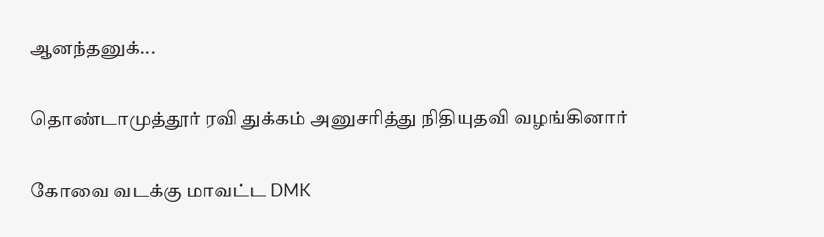ஆனந்தனுக்...

தொண்டாமுத்தூர் ரவி துக்கம் அனுசரித்து நிதியுதவி வழங்கினார்

கோவை வடக்கு மாவட்ட DMK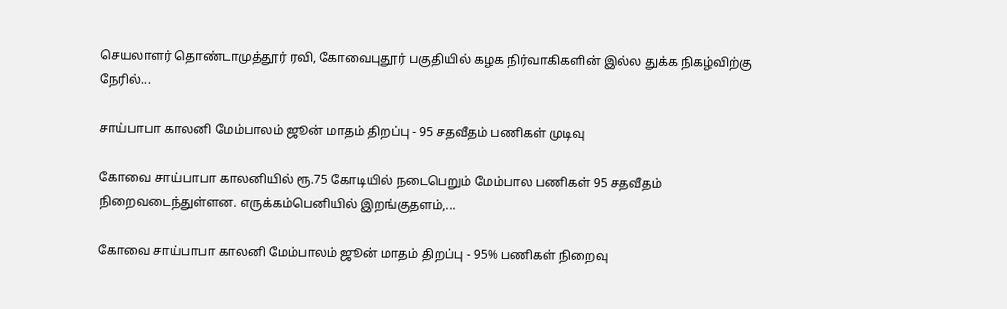செயலாளர் தொண்டாமுத்தூர் ரவி, கோவைபுதூர் பகுதியில் கழக நிர்வாகிகளின் இல்ல துக்க நிகழ்விற்கு நேரில்...

சாய்பாபா காலனி மேம்பாலம் ஜூன் மாதம் திறப்பு - 95 சதவீதம் பணிகள் முடிவு

கோவை சாய்பாபா காலனியில் ரூ.75 கோடியில் நடைபெறும் மேம்பால பணிகள் 95 சதவீதம் நிறைவடைந்துள்ளன. எருக்கம்பெனியில் இறங்குதளம்,...

கோவை சாய்பாபா காலனி மேம்பாலம் ஜூன் மாதம் திறப்பு - 95% பணிகள் நிறைவு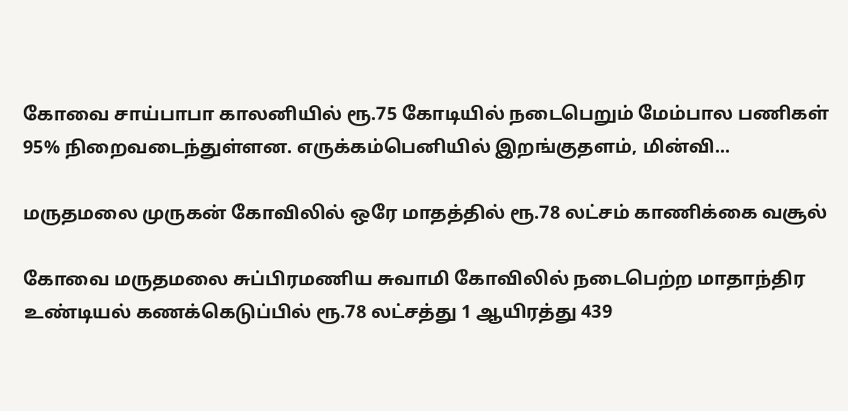கோவை சாய்பாபா காலனியில் ரூ.75 கோடியில் நடைபெறும் மேம்பால பணிகள் 95% நிறைவடைந்துள்ளன. எருக்கம்பெனியில் இறங்குதளம், மின்வி...

மருதமலை முருகன் கோவிலில் ஒரே மாதத்தில் ரூ.78 லட்சம் காணிக்கை வசூல்

கோவை மருதமலை சுப்பிரமணிய சுவாமி கோவிலில் நடைபெற்ற மாதாந்திர உண்டியல் கணக்கெடுப்பில் ரூ.78 லட்சத்து 1 ஆயிரத்து 439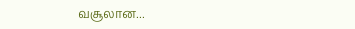வசூலான...